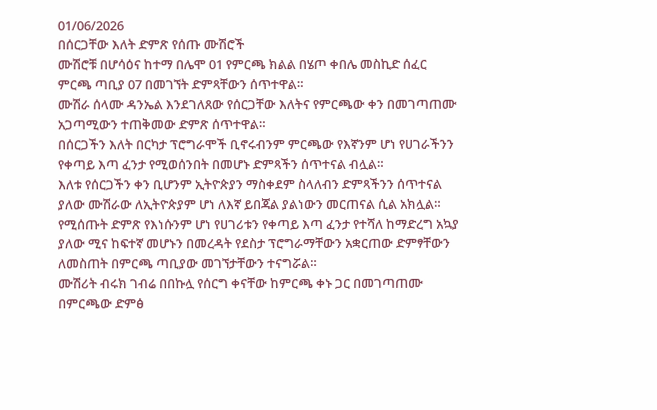01/06/2026
በሰርጋቸው እለት ድምጽ የሰጡ ሙሽሮች
ሙሽሮቹ በሆሳዕና ከተማ በሌሞ 01 የምርጫ ክልል በሄጦ ቀበሌ መስኪድ ሰፈር ምርጫ ጣቢያ 07 በመገኘት ድምጻቸውን ሰጥተዋል።
ሙሽራ ሰላሙ ዳንኤል እንደገለጸው የሰርጋቸው እለትና የምርጫው ቀን በመገጣጠሙ አጋጣሚውን ተጠቅመው ድምጽ ሰጥተዋል።
በሰርጋችን እለት በርካታ ፕሮግራሞች ቢኖሩብንም ምርጫው የእኛንም ሆነ የሀገራችንን የቀጣይ እጣ ፈንታ የሚወሰንበት በመሆኑ ድምጻችን ሰጥተናል ብሏል።
እለቱ የሰርጋችን ቀን ቢሆንም ኢትዮጵያን ማስቀደም ስላለብን ድምጻችንን ሰጥተናል ያለው ሙሽራው ለኢትዮጵያም ሆነ ለእኛ ይበጃል ያልነውን መርጠናል ሲል አክሏል።
የሚሰጡት ድምጽ የእነሱንም ሆነ የሀገሪቱን የቀጣይ እጣ ፈንታ የተሻለ ከማድረግ አኳያ ያለው ሚና ከፍተኛ መሆኑን በመረዳት የደስታ ፕሮግራማቸውን አቋርጠው ድምፃቸውን ለመስጠት በምርጫ ጣቢያው መገኘታቸውን ተናግሯል።
ሙሽሪት ብሩክ ገብሬ በበኩሏ የሰርግ ቀናቸው ከምርጫ ቀኑ ጋር በመገጣጠሙ በምርጫው ድምፅ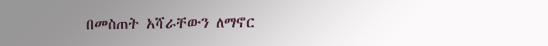በመስጠት አሻራቸውን ለማኖር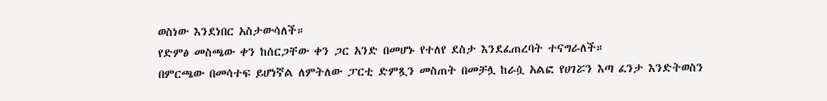ወስነው እንደነበር አስታውሳለች።
የድምፅ መስጫው ቀን ከሰርጋቸው ቀን ጋር አንድ በመሆኑ የተለየ ደስታ እንደፈጠረባት ተናግራለች።
በምርጫው በመሳተፍ ይሆነኛል ለምትለው ፓርቲ ድምጿን መስጠት በመቻሏ ከራሷ አልፎ የሀገሯን እጣ ፈንታ እንድትወስን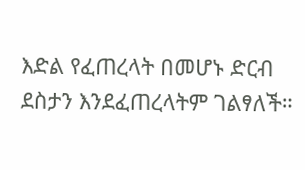እድል የፈጠረላት በመሆኑ ድርብ ደስታን እንደፈጠረላትም ገልፃለች።